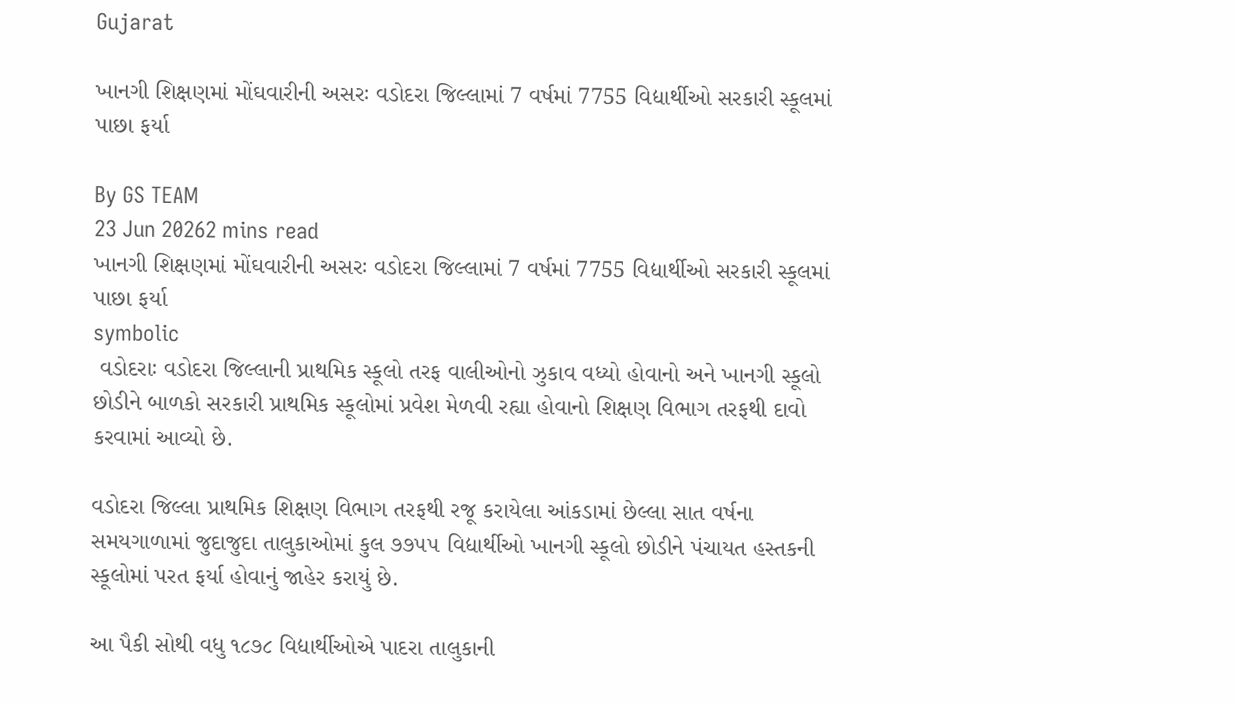Gujarat

ખાનગી શિક્ષણમાં મોંઘવારીની અસરઃ વડોદરા જિલ્લામાં 7 વર્ષમાં 7755 વિદ્યાર્થીઓ સરકારી સ્કૂલમાં પાછા ફર્યા

By GS TEAM
23 Jun 20262 mins read
ખાનગી શિક્ષણમાં મોંઘવારીની અસરઃ વડોદરા જિલ્લામાં 7 વર્ષમાં 7755 વિદ્યાર્થીઓ સરકારી સ્કૂલમાં પાછા ફર્યા
symbolic
 વડોદરાઃ વડોદરા જિલ્લાની પ્રાથમિક સ્કૂલો તરફ વાલીઓનો ઝુકાવ વધ્યો હોવાનો અને ખાનગી સ્કૂલો છોડીને બાળકો સરકારી પ્રાથમિક સ્કૂલોમાં પ્રવેશ મેળવી રહ્યા હોવાનો શિક્ષણ વિભાગ તરફથી દાવો કરવામાં આવ્યો છે.

વડોદરા જિલ્લા પ્રાથમિક શિક્ષણ વિભાગ તરફથી રજૂ કરાયેલા આંકડામાં છેલ્લા સાત વર્ષના સમયગાળામાં જુદાજુદા તાલુકાઓમાં કુલ ૭૭૫૫ વિદ્યાર્થીઓ ખાનગી સ્કૂલો છોડીને પંચાયત હસ્તકની સ્કૂલોમાં પરત ફર્યા હોવાનું જાહેર કરાયું છે.

આ પૈકી સોથી વધુ ૧૮૭૮ વિદ્યાર્થીઓએ પાદરા તાલુકાની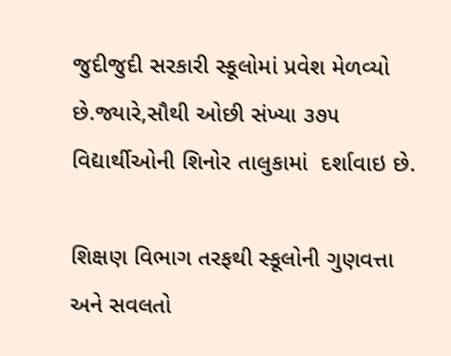જુદીજુદી સરકારી સ્કૂલોમાં પ્રવેશ મેળવ્યો છે.જ્યારે,સૌથી ઓછી સંખ્યા ૩૭૫ વિદ્યાર્થીઓની શિનોર તાલુકામાં  દર્શાવાઇ છે.

શિક્ષણ વિભાગ તરફથી સ્કૂલોની ગુણવત્તા અને સવલતો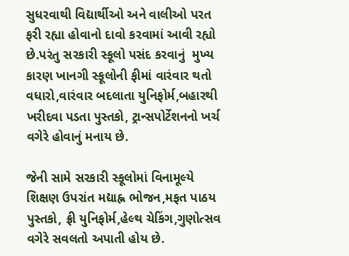સુધરવાથી વિદ્યાર્થીઓ અને વાલીઓ પરત ફરી રહ્યા હોવાનો દાવો કરવામાં આવી રહ્યો છે.પરંતુ સરકારી સ્કૂલો પસંદ કરવાનું  મુખ્ય કારણ ખાનગી સ્કૂલોની ફીમાં વારંવાર થતો વધારો,વારંવાર બદલાતા યુનિફોર્મ,બહારથી ખરીદવા પડતા પુસ્તકો, ટ્રાન્સપોર્ટેશનનો ખર્ચ વગેરે હોવાનું મનાય છે.

જેની સામે સરકારી સ્કૂલોમાં વિનામૂલ્યે શિક્ષણ ઉપરાંત મદ્યાહ્ન ભોજન,મફત પાઠય પુસ્તકો, ફ્રી યુનિફોર્મ,હેલ્થ ચેકિંગ,ગુણોત્સવ વગેરે સવલતો અપાતી હોય છે.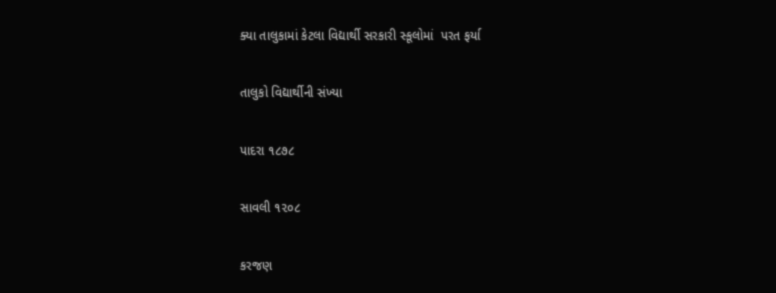ક્યા તાલુકામાં કેટલા વિદ્યાર્થી સરકારી સ્કૂલોમાં  પરત ફર્યા

તાલુકો વિદ્યાર્થીની સંખ્યા

પાદરા ૧૮૭૮

સાવલી ૧૨૦૮

કરજણ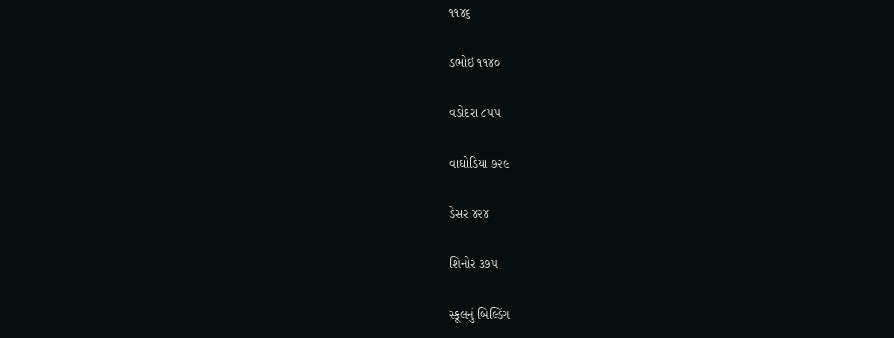૧૧૪૬

ડભોઇ ૧૧૪૦

વડોદરા ૮૫૫

વાઘોડિયા ૭૨૯

ડેસર ૪૨૪

શિનોર ૩૭૫

સ્કૂલનું બિલ્ડિંગ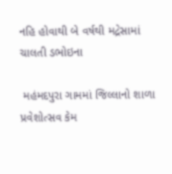નહિ હોવાથી બે વર્ષથી મદ્રેસામાં ચાલતી ડભોઇના

 મહંમદપુરા ગામમાં જિલ્લાનો શાળા પ્રવેશોત્સવ કેમ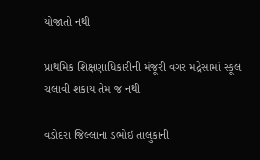યોજાતો નથી

પ્રાથમિક શિક્ષણાધિકારીની મંજૂરી વગર મદ્રેસામાં સ્કૂલ ચલાવી શકાય તેમ જ નથી

વડોદરા જિલ્લાના ડભોઇ તાલુકાની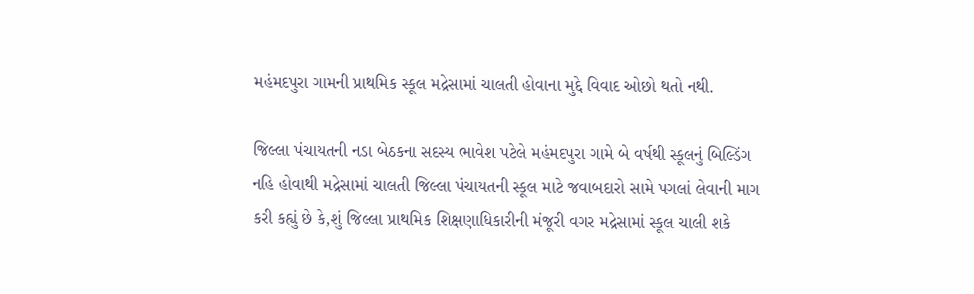મહંમદપુરા ગામની પ્રાથમિક સ્કૂલ મદ્રેસામાં ચાલતી હોવાના મુદ્દે વિવાદ ઓછો થતો નથી.

જિલ્લા પંચાયતની નડા બેઠકના સદસ્ય ભાવેશ પટેલે મહંમદપુરા ગામે બે વર્ષથી સ્કૂલનું બિલ્ડિંગ નહિ હોવાથી મદ્રેસામાં ચાલતી જિલ્લા પંચાયતની સ્કૂલ માટે જવાબદારો સામે પગલાં લેવાની માગ કરી કહ્યું છે કે,શું જિલ્લા પ્રાથમિક શિક્ષણાધિકારીની મંજૂરી વગર મદ્રેસામાં સ્કૂલ ચાલી શકે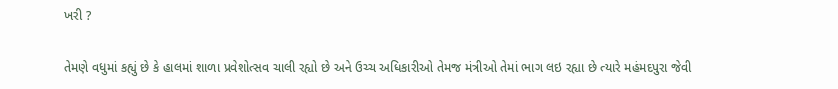ખરી ?

તેમણે વધુમાં કહ્યું છે કે હાલમાં શાળા પ્રવેશોત્સવ ચાલી રહ્યો છે અને ઉચ્ચ અધિકારીઓ તેમજ મંત્રીઓ તેમાં ભાગ લઇ રહ્યા છે ત્યારે મહંમદપુરા જેવી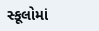સ્કૂલોમાં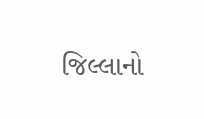જિલ્લાનો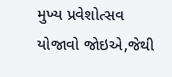મુખ્ય પ્રવેશોત્સવ યોજાવો જોઇએ,જેથી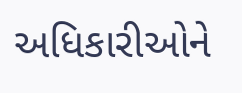અધિકારીઓને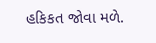હકિકત જોવા મળે.